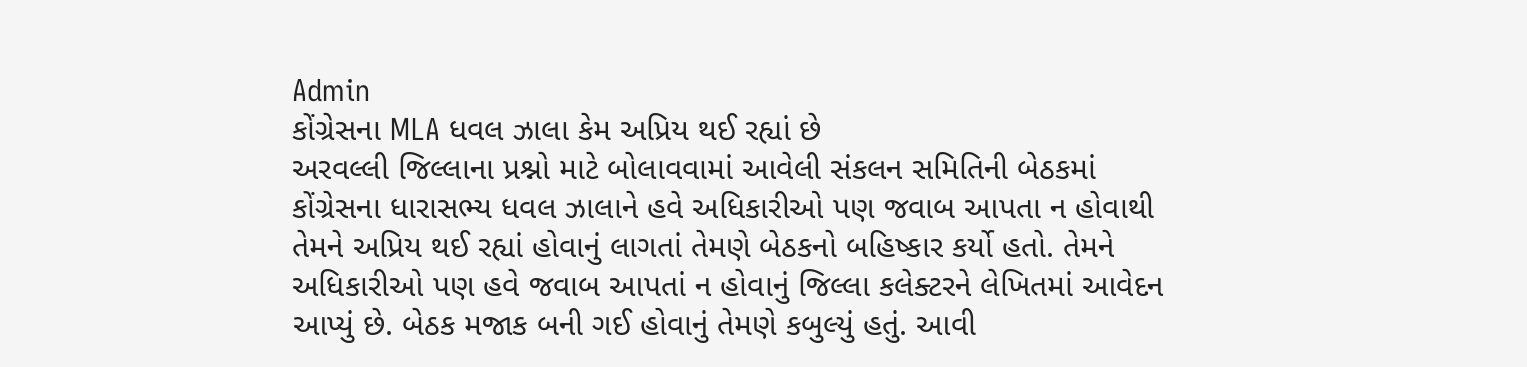Admin
કોંગ્રેસના MLA ધવલ ઝાલા કેમ અપ્રિય થઈ રહ્યાં છે
અરવલ્લી જિલ્લાના પ્રશ્નો માટે બોલાવવામાં આવેલી સંકલન સમિતિની બેઠકમાં કોંગ્રેસના ધારાસભ્ય ધવલ ઝાલાને હવે અધિકારીઓ પણ જવાબ આપતા ન હોવાથી તેમને અપ્રિય થઈ રહ્યાં હોવાનું લાગતાં તેમણે બેઠકનો બહિષ્કાર કર્યો હતો. તેમને અધિકારીઓ પણ હવે જવાબ આપતાં ન હોવાનું જિલ્લા કલેક્ટરને લેખિતમાં આવેદન આપ્યું છે. બેઠક મજાક બની ગઈ હોવાનું તેમણે કબુલ્યું હતું. આવી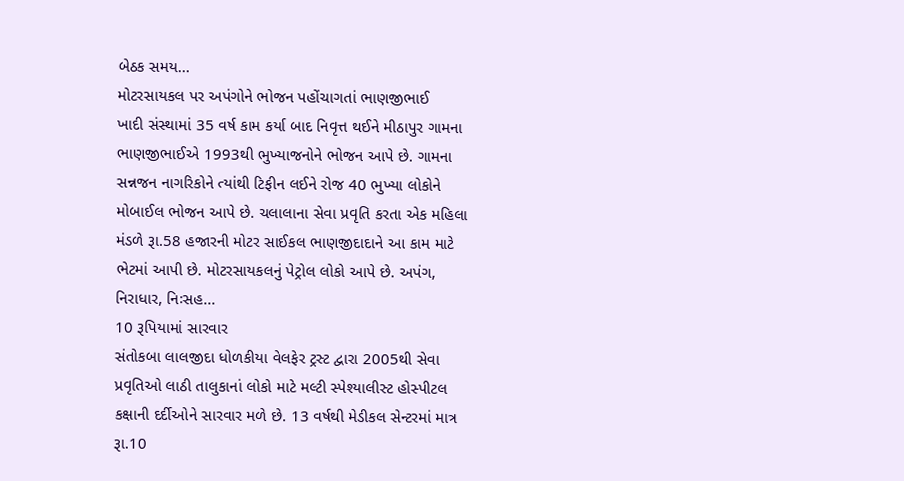બેઠક સમય...
મોટરસાયકલ પર અપંગોને ભોજન પહોંચાગતાં ભાણજીભાઈ
ખાદી સંસ્થામાં 35 વર્ષ કામ કર્યા બાદ નિવૃત્ત થઈને મીઠાપુર ગામના ભાણજીભાઈએ 1993થી ભુખ્યાજનોને ભોજન આપે છે. ગામના સન્નજન નાગરિકોને ત્યાંથી ટિફીન લઈને રોજ 40 ભુખ્યા લોકોને મોબાઈલ ભોજન આપે છે. ચલાલાના સેવા પ્રવૃતિ કરતા એક મહિલા મંડળે રૂા.58 હજારની મોટર સાઈકલ ભાણજીદાદાને આ કામ માટે ભેટમાં આપી છે. મોટરસાયકલનું પેટ્રોલ લોકો આપે છે. અપંગ, નિરાધાર, નિઃસહ...
10 રૂપિયામાં સારવાર
સંતોકબા લાલજીદા ધોળકીયા વેલફેર ટ્રસ્ટ દ્વારા 2005થી સેવા પ્રવૃતિઓ લાઠી તાલુકાનાં લોકો માટે મલ્ટી સ્પેશ્યાલીસ્ટ હોસ્પીટલ કક્ષાની દર્દીઓને સારવાર મળે છે. 13 વર્ષથી મેડીકલ સેન્ટરમાં માત્ર રૂા.10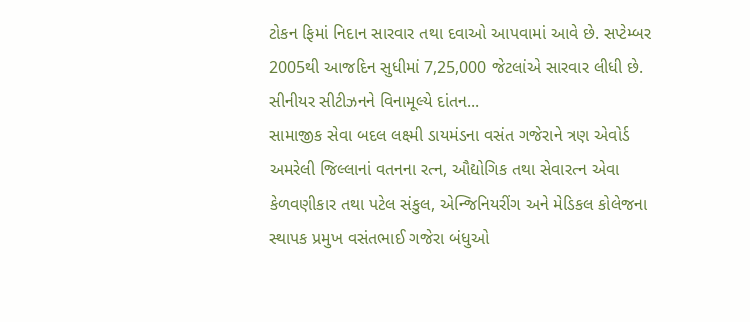ટોકન ફિમાં નિદાન સારવાર તથા દવાઓ આપવામાં આવે છે. સપ્ટેમ્બર 2005થી આજદિન સુધીમાં 7,25,000 જેટલાંએ સારવાર લીધી છે. સીનીયર સીટીઝનને વિનામૂલ્યે દાંતન...
સામાજીક સેવા બદલ લક્ષ્મી ડાયમંડના વસંત ગજેરાને ત્રણ એવોર્ડ
અમરેલી જિલ્લાનાં વતનના રત્ન, ઔદ્યોગિક તથા સેવારત્ન એવા કેળવણીકાર તથા પટેલ સંકુલ, એન્જિનિયરીંગ અને મેડિકલ કોલેજના સ્થાપક પ્રમુખ વસંતભાઈ ગજેરા બંધુઓ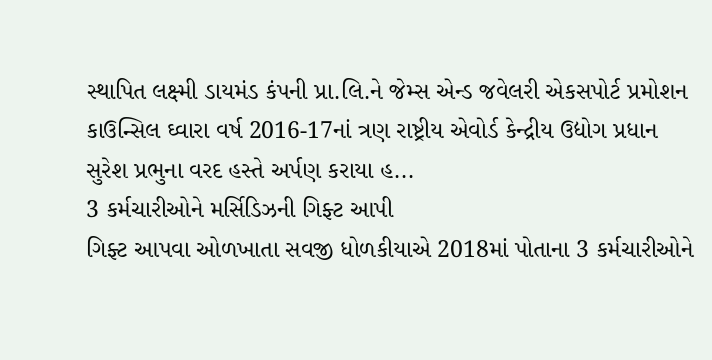સ્થાપિત લક્ષ્મી ડાયમંડ કંપની પ્રા.લિ.ને જેમ્સ એન્ડ જવેલરી એકસપોર્ટ પ્રમોશન કાઉન્સિલ ઘ્વારા વર્ષ 2016-17નાં ત્રણ રાષ્ટ્રીય એવોર્ડ કેન્દ્રીય ઉદ્યોગ પ્રધાન સુરેશ પ્રભુના વરદ હસ્તે અર્પણ કરાયા હ...
3 કર્મચારીઓને મર્સિડિઝની ગિફ્ટ આપી
ગિફ્ટ આપવા ઓળખાતા સવજી ધોળકીયાએ 2018માં પોતાના 3 કર્મચારીઓને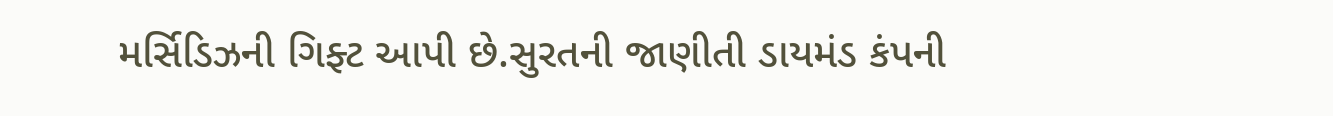મર્સિડિઝની ગિફ્ટ આપી છે.સુરતની જાણીતી ડાયમંડ કંપની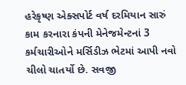હરેકૃષ્ણ એક્સપોર્ટ વર્ષ દરમિયાન સારું કામ કરનારા કંપની મેનેજમેન્ટનાં 3 કર્મચારીઓને મર્સિડીઝ ભેટમાં આપી નવો ચીલો ચાતર્યો છે. સવજી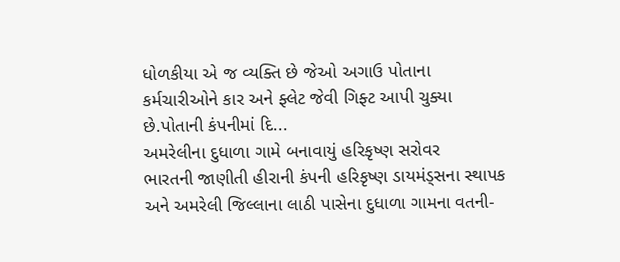ધોળકીયા એ જ વ્યક્તિ છે જેઓ અગાઉ પોતાના કર્મચારીઓને કાર અને ફ્લેટ જેવી ગિફ્ટ આપી ચુક્યા છે.પોતાની કંપનીમાં દિ...
અમરેલીના દુધાળા ગામે બનાવાયું હરિકૃષ્ણ સરોવર
ભારતની જાણીતી હીરાની કંપની હરિકૃષ્ણ ડાયમંડ્સના સ્થાપક અને અમરેલી જિલ્લાના લાઠી પાસેના દુધાળા ગામના વતની-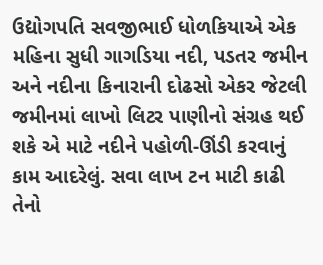ઉદ્યોગપતિ સવજીભાઈ ધોળકિયાએ એક મહિના સુધી ગાગડિયા નદી, પડતર જમીન અને નદીના કિનારાની દોઢસો એકર જેટલી જમીનમાં લાખો લિટર પાણીનો સંગ્રહ થઈ શકે એ માટે નદીને પહોળી-ઊંડી કરવાનું કામ આદરેલું. સવા લાખ ટન માટી કાઢી તેનો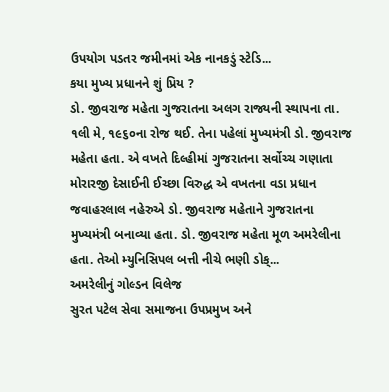ઉપયોગ પડતર જમીનમાં એક નાનકડું સ્ટેડિ...
કયા મુખ્ય પ્રધાનને શું પ્રિય ?
ડો. જીવરાજ મહેતા ગુજરાતના અલગ રાજ્યની સ્થાપના તા. ૧લી મે, ૧૯૬૦ના રોજ થઈ. તેના પહેલાં મુખ્યમંત્રી ડો. જીવરાજ મહેતા હતા. એ વખતે દિલ્હીમાં ગુજરાતના સર્વોચ્ચ ગણાતા મોરારજી દેસાઈની ઈચ્છા વિરુદ્ધ એ વખતના વડા પ્રધાન જવાહરલાલ નહેરુએ ડો. જીવરાજ મહેતાને ગુજરાતના મુખ્યમંત્રી બનાવ્યા હતા. ડો. જીવરાજ મહેતા મૂળ અમરેલીના હતા. તેઓ મ્યુનિસિપલ બત્તી નીચે ભણી ડોક્...
અમરેલીનું ગોલ્ડન વિલેજ
સુરત પટેલ સેવા સમાજના ઉપપ્રમુખ અને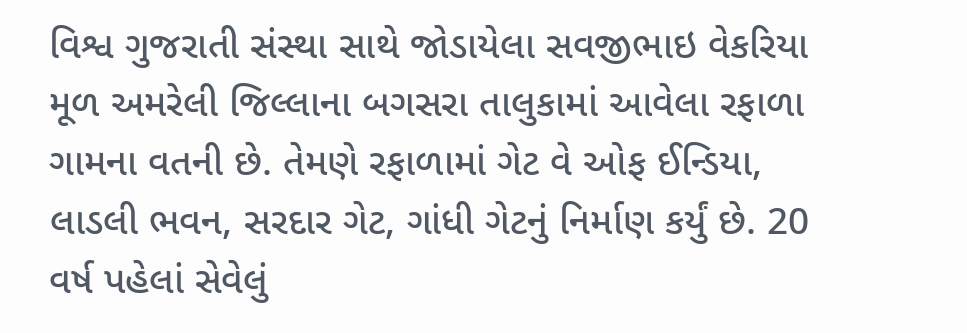વિશ્વ ગુજરાતી સંસ્થા સાથે જોડાયેલા સવજીભાઇ વેકરિયા મૂળ અમરેલી જિલ્લાના બગસરા તાલુકામાં આવેલા રફાળા ગામના વતની છે. તેમણે રફાળામાં ગેટ વે ઓફ ઈન્ડિયા, લાડલી ભવન, સરદાર ગેટ, ગાંધી ગેટનું નિર્માણ કર્યું છે. 20 વર્ષ પહેલાં સેવેલું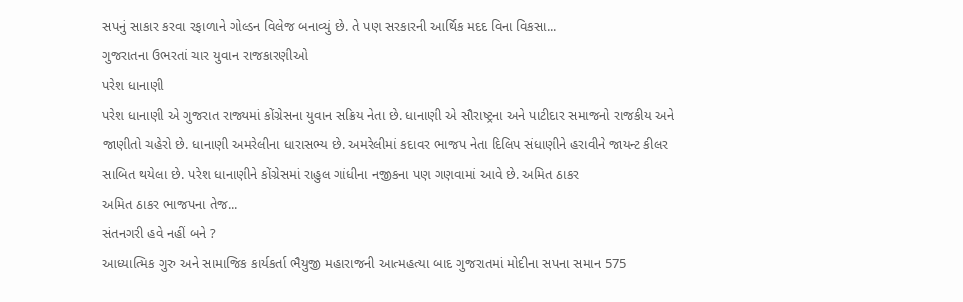સપનું સાકાર કરવા રફાળાને ગોલ્ડન વિલેજ બનાવ્યું છે. તે પણ સરકારની આર્થિક મદદ વિના વિકસા...
ગુજરાતના ઉભરતાં ચાર યુવાન રાજકારણીઓ
પરેશ ધાનાણી
પરેશ ધાનાણી એ ગુજરાત રાજ્યમાં કોંગ્રેસના યુવાન સક્રિય નેતા છે. ધાનાણી એ સૌરાષ્ટ્રના અને પાટીદાર સમાજનો રાજકીય અને જાણીતો ચહેરો છે. ધાનાણી અમરેલીના ધારાસભ્ય છે. અમરેલીમાં કદાવર ભાજપ નેતા દિલિપ સંધાણીને હરાવીને જાયન્ટ કીલર સાબિત થયેલા છે. પરેશ ધાનાણીને કોંગ્રેસમાં રાહુલ ગાંધીના નજીકના પણ ગણવામાં આવે છે. અમિત ઠાકર
અમિત ઠાકર ભાજપના તેજ...
સંતનગરી હવે નહીં બને ?
આધ્યાત્મિક ગુરુ અને સામાજિક કાર્યકર્તા ભૈયુજી મહારાજની આત્મહત્યા બાદ ગુજરાતમાં મોદીના સપના સમાન 575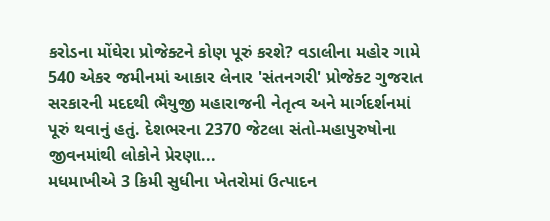કરોડના મોંઘેરા પ્રોજેક્ટને કોણ પૂરું કરશે? વડાલીના મહોર ગામે 540 એકર જમીનમાં આકાર લેનાર 'સંતનગરી' પ્રોજેક્ટ ગુજરાત સરકારની મદદથી ભૈયુજી મહારાજની નેતૃત્વ અને માર્ગદર્શનમાં પૂરું થવાનું હતું. દેશભરના 2370 જેટલા સંતો-મહાપુરુષોના જીવનમાંથી લોકોને પ્રેરણા...
મધમાખીએ 3 કિમી સુધીના ખેતરોમાં ઉત્પાદન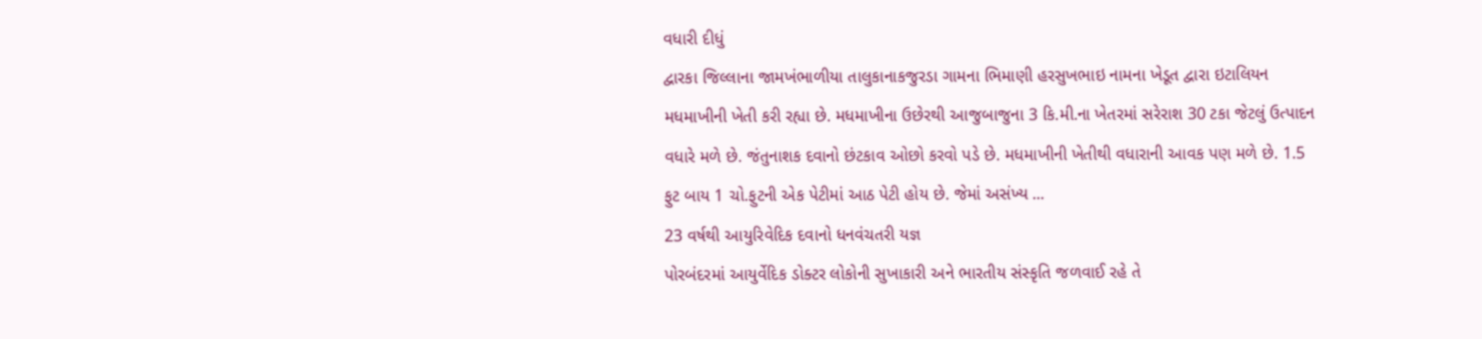વધારી દીધું
દ્વારકા જિલ્લાના જામખંભાળીયા તાલુકાનાકજુરડા ગામના ભિમાણી હરસુખભાઇ નામના ખેડૂત દ્વારા ઇટાલિયન મધમાખીની ખેતી કરી રહ્યા છે. મધમાખીના ઉછેરથી આજુબાજુના 3 કિ.મી.ના ખેતરમાં સરેરાશ 30 ટકા જેટલું ઉત્પાદન વધારે મળે છે. જંતુનાશક દવાનો છંટકાવ ઓછો કરવો પડે છે. મધમાખીની ખેતીથી વધારાની આવક પણ મળે છે. 1.5 ફુટ બાય 1 ચો.ફુટની એક પેટીમાં આઠ પેટી હોય છે. જેમાં અસંખ્ય ...
23 વર્ષથી આયુરિવેદિક દવાનો ધનવંચતરી યજ્ઞ
પોરબંદરમાં આયુર્વેદિક ડોક્ટર લોકોની સુખાકારી અને ભારતીય સંસ્કૃતિ જળવાઈ રહે તે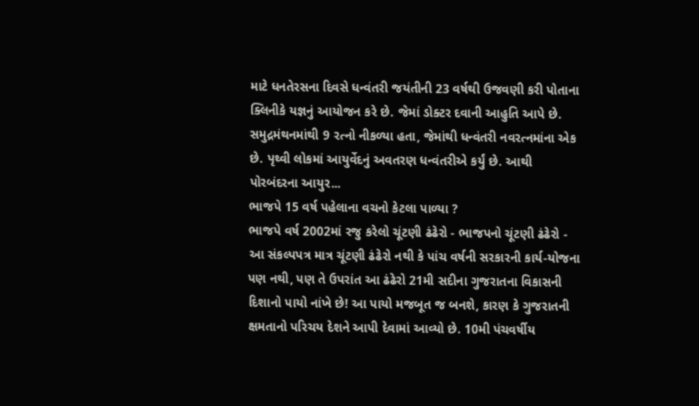માટે ધનતેરસના દિવસે ધન્વંતરી જયંતીની 23 વર્ષથી ઉજવણી કરી પોતાના ક્લિનીકે યજ્ઞનું આયોજન કરે છે. જેમાં ડોક્ટર દવાની આહુતિ આપે છે. સમુદ્રમંથનમાંથી 9 રત્નો નીકળ્યા હતા, જેમાંથી ધન્વંતરી નવરત્નમાંના એક છે. પૃથ્વી લોકમાં આયુર્વેદનું અવતરણ ધન્વંતરીએ કર્યું છે. આથી પોરબંદરના આયુર...
ભાજપે 15 વર્ષ પહેલાના વચનો કેટલા પાળ્યા ?
ભાજપે વર્ષ 2002માં રજુ કરેલો ચૂંટણી ઢંઢેરો - ભાજપનો ચૂંટણી ઢંઢેરો -
આ સંકલ્પપત્ર માત્ર ચૂંટણી ઢંઢેરો નથી કે પાંચ વર્ષની સરકારની કાર્ય-યોજના પણ નથી, પણ તે ઉપરાંત આ ઢંઢેરો 21મી સદીના ગુજરાતના વિકાસની દિશાનો પાયો નાંખે છે! આ પાયો મજબૂત જ બનશે, કારણ કે ગુજરાતની ક્ષમતાનો પરિચય દેશને આપી દેવામાં આવ્યો છે. 10મી પંચવર્ષીય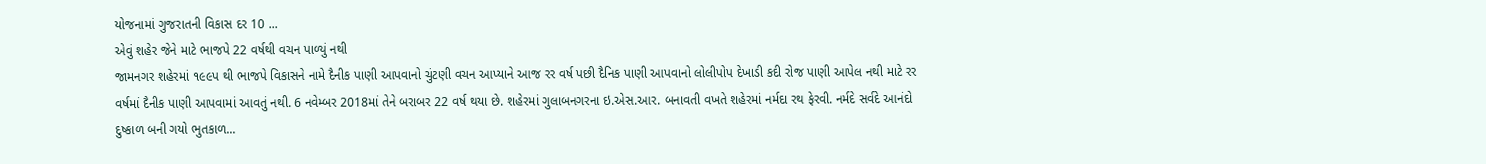યોજનામાં ગુજરાતની વિકાસ દર 10 ...
એવું શહેર જેને માટે ભાજપે 22 વર્ષથી વચન પાળ્યું નથી
જામનગર શહેરમાં ૧૯૯પ થી ભાજપે વિકાસને નામે દૈનીક પાણી આપવાનો ચુંટણી વચન આપ્યાને આજ રર વર્ષ પછી દૈનિક પાણી આપવાનો લોલીપોપ દેખાડી કદી રોજ પાણી આપેલ નથી માટે રર વર્ષમાં દૈનીક પાણી આપવામાં આવતું નથી. 6 નવેમ્બર 2018માં તેને બરાબર 22 વર્ષ થયા છે. શહેરમાં ગુલાબનગરના ઇ.એસ.આર. બનાવતી વખતે શહેરમાં નર્મદા રથ ફેરવી. નર્મદે સર્વદે આનંદો દુષ્કાળ બની ગયો ભુતકાળ...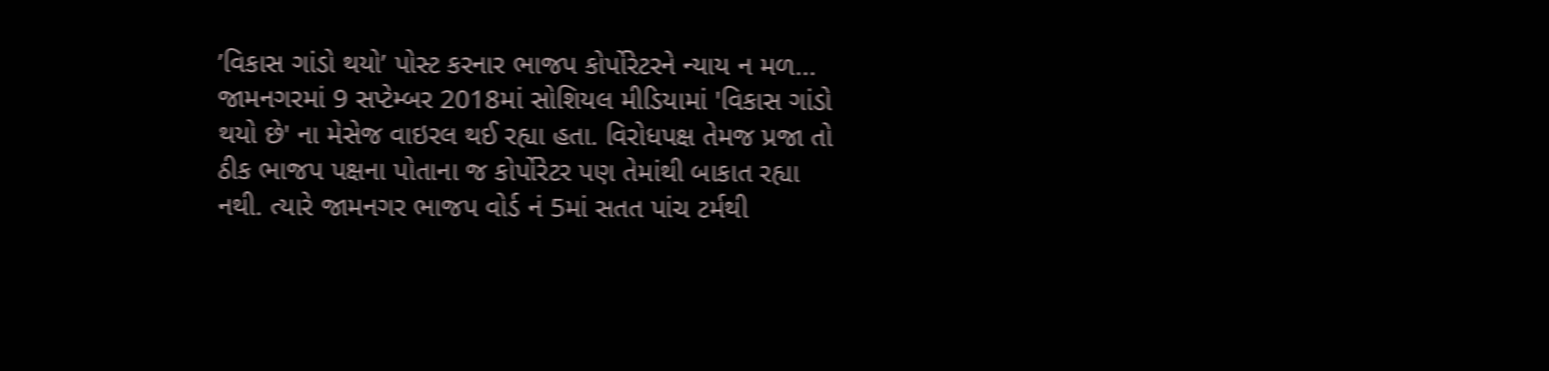’વિકાસ ગાંડો થયો’ પોસ્ટ કરનાર ભાજપ કોર્પોરેટરને ન્યાય ન મળ...
જામનગરમાં 9 સપ્ટેમ્બર 2018માં સોશિયલ મીડિયામાં 'વિકાસ ગાંડો થયો છે' ના મેસેજ વાઇરલ થઈ રહ્યા હતા. વિરોધપક્ષ તેમજ પ્રજા તો ઠીક ભાજપ પક્ષના પોતાના જ કોર્પોરેટર પણ તેમાંથી બાકાત રહ્યા નથી. ત્યારે જામનગર ભાજપ વોર્ડ નં 5માં સતત પાંચ ટર્મથી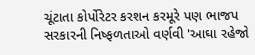ચૂંટાતા કોર્પોરેટર કરશન કરમૂરે પણ ભાજપ સરકારની નિષ્ફળતાઓ વર્ણવી 'આઘા રહેજો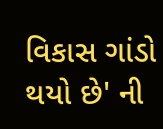વિકાસ ગાંડો થયો છે' ની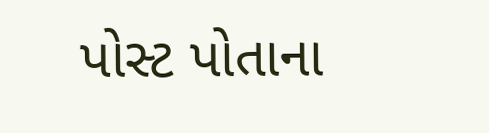પોસ્ટ પોતાના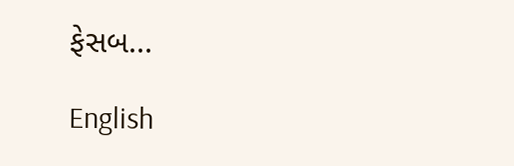ફેસબ...

English